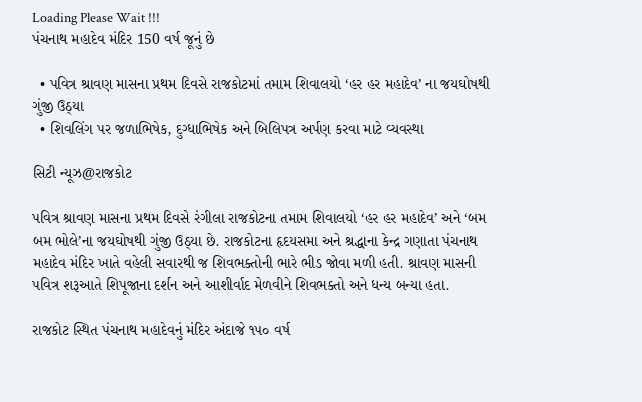Loading Please Wait !!!
પંચનાથ મહાદેવ મંદિર 150 વર્ષ જૂનું છે

  • પવિત્ર શ્રાવણ માસના પ્રથમ દિવસે રાજકોટમાં તમામ શિવાલયો ‘હર હર મહાદેવ’ ના જયઘોષથી ગુંજી ઉઠ્યા
  • શિવલિંગ પર જળાભિષેક, દુગ્ધાભિષેક અને બિલિપત્ર અર્પણ કરવા માટે વ્યવસ્થા

સિટી ન્યૂઝ@રાજકોટ

પવિત્ર શ્રાવણ માસના પ્રથમ દિવસે રંગીલા રાજકોટના તમામ શિવાલયો ‘હર હર મહાદેવ’ અને ‘બમ બમ ભોલે’ના જયઘોષથી ગુંજી ઉઠ્યા છે. રાજકોટના હૃદયસમા અને શ્રદ્ધાના કેન્દ્ર ગણાતા પંચનાથ મહાદેવ મંદિર ખાતે વહેલી સવારથી જ શિવભક્તોની ભારે ભીડ જોવા મળી હતી. શ્રાવણ માસની પવિત્ર શરૂઆતે શિપૂજાના દર્શન અને આશીર્વાદ મેળવીને શિવભક્તો અને ધન્ય બન્યા હતા.

રાજકોટ સ્થિત પંચનાથ મહાદેવનું મંદિર અંદાજે ૧૫૦ વર્ષ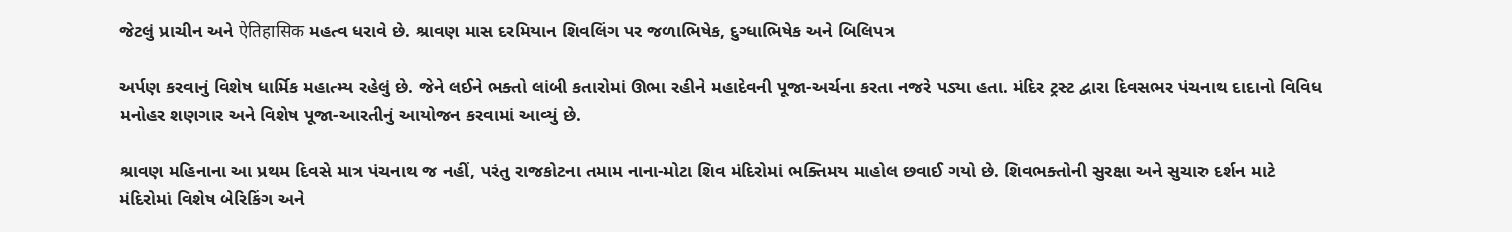જેટલું પ્રાચીન અને ऐतिहासिक મહત્વ ધરાવે છે. શ્રાવણ માસ દરમિયાન શિવલિંગ પર જળાભિષેક, દુગ્ધાભિષેક અને બિલિપત્ર

અર્પણ કરવાનું વિશેષ ધાર્મિક મહાત્મ્ય રહેલું છે. જેને લઈને ભક્તો લાંબી કતારોમાં ઊભા રહીને મહાદેવની પૂજા-અર્ચના કરતા નજરે પડ્યા હતા. મંદિર ટ્રસ્ટ દ્વારા દિવસભર પંચનાથ દાદાનો વિવિધ મનોહર શણગાર અને વિશેષ પૂજા-આરતીનું આયોજન કરવામાં આવ્યું છે.

શ્રાવણ મહિનાના આ પ્રથમ દિવસે માત્ર પંચનાથ જ નહીં, પરંતુ રાજકોટના તમામ નાના-મોટા શિવ મંદિરોમાં ભક્તિમય માહોલ છવાઈ ગયો છે. શિવભક્તોની સુરક્ષા અને સુચારુ દર્શન માટે મંદિરોમાં વિશેષ બેરિકિંગ અને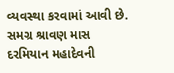વ્યવસ્થા કરવામાં આવી છે. સમગ્ર શ્રાવણ માસ દરમિયાન મહાદેવની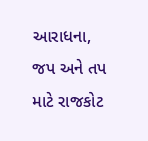આરાધના, જપ અને તપ માટે રાજકોટ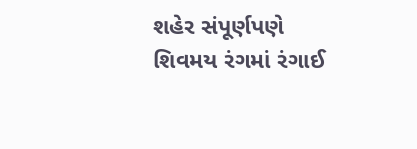શહેર સંપૂર્ણપણે શિવમય રંગમાં રંગાઈ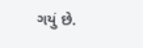ગયું છે.